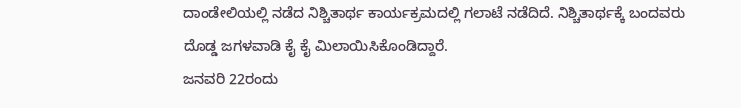ದಾಂಡೇಲಿಯಲ್ಲಿ ನಡೆದ ನಿಶ್ಚಿತಾರ್ಥ ಕಾರ್ಯಕ್ರಮದಲ್ಲಿ ಗಲಾಟೆ ನಡೆದಿದೆ. ನಿಶ್ಚಿತಾರ್ಥಕ್ಕೆ ಬಂದವರು ದೊಡ್ಡ ಜಗಳವಾಡಿ ಕೈ ಕೈ ಮಿಲಾಯಿಸಿಕೊಂಡಿದ್ದಾರೆ.
ಜನವರಿ 22ರಂದು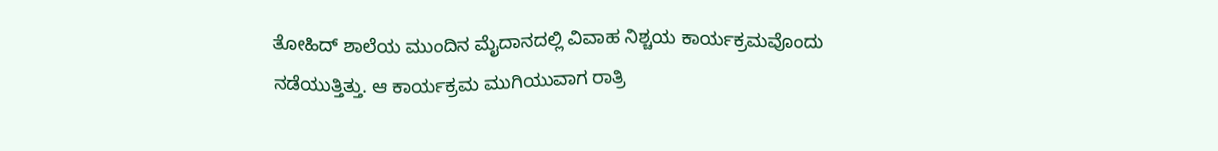ತೋಹಿದ್ ಶಾಲೆಯ ಮುಂದಿನ ಮೈದಾನದಲ್ಲಿ ವಿವಾಹ ನಿಶ್ಚಯ ಕಾರ್ಯಕ್ರಮವೊಂದು ನಡೆಯುತ್ತಿತ್ತು. ಆ ಕಾರ್ಯಕ್ರಮ ಮುಗಿಯುವಾಗ ರಾತ್ರಿ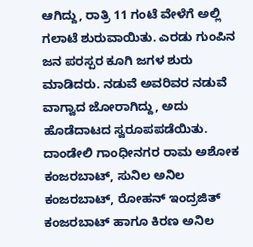ಆಗಿದ್ದು, ರಾತ್ರಿ 11 ಗಂಟೆ ವೇಳೆಗೆ ಅಲ್ಲಿ ಗಲಾಟೆ ಶುರುವಾಯಿತು. ಎರಡು ಗುಂಪಿನ ಜನ ಪರಸ್ಪರ ಕೂಗಿ ಜಗಳ ಶುರು ಮಾಡಿದರು. ನಡುವೆ ಅವರಿವರ ನಡುವೆ ವಾಗ್ವಾದ ಜೋರಾಗಿದ್ದು, ಅದು ಹೊಡೆದಾಟದ ಸ್ವರೂಪಪಡೆಯಿತು.
ದಾಂಡೇಲಿ ಗಾಂಧೀನಗರ ರಾಮ ಅಶೋಕ ಕಂಜರಬಾಟ್, ಸುನಿಲ ಅನಿಲ ಕಂಜರಬಾಟ್, ರೋಹನ್ ಇಂದ್ರಜಿತ್ ಕಂಜರಬಾಟ್ ಹಾಗೂ ಕಿರಣ ಅನಿಲ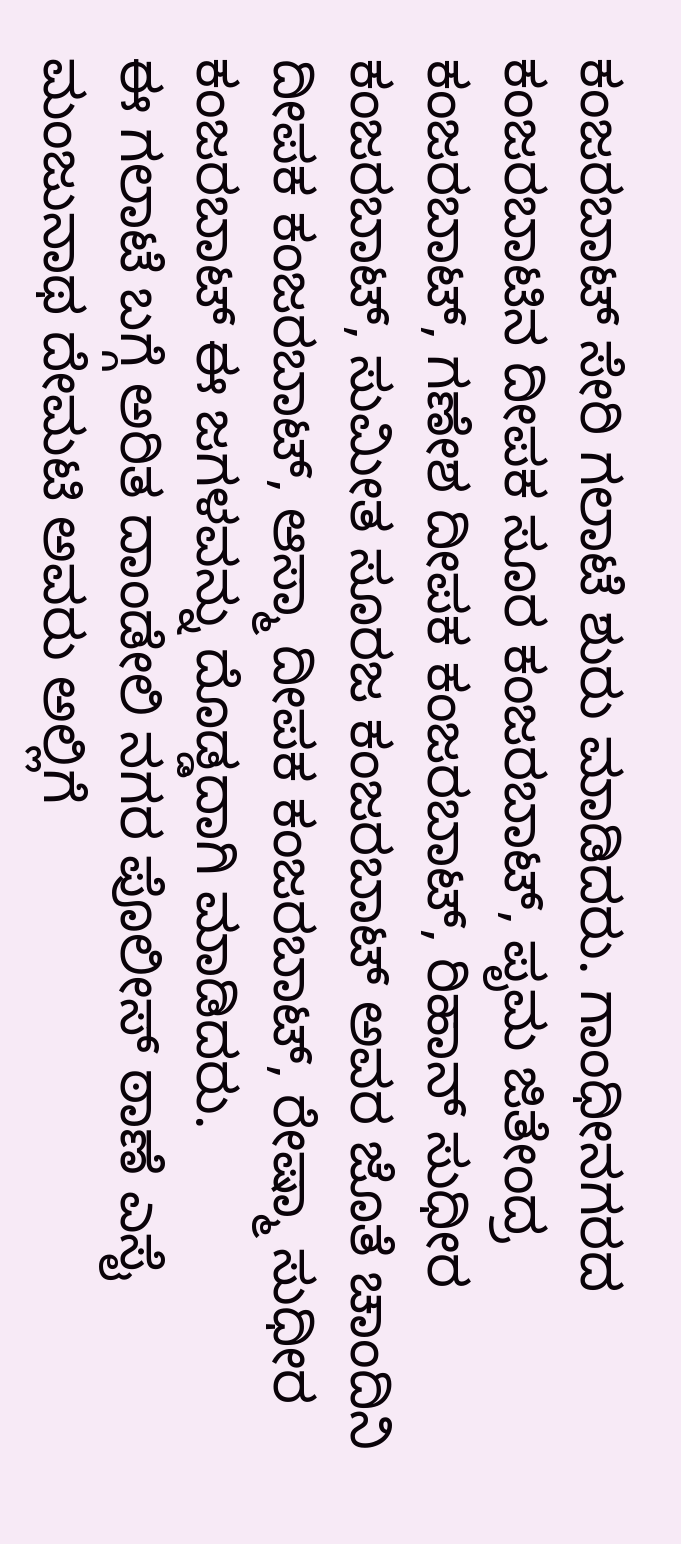ಕಂಜರಬಾಟ್ ಸೇರಿ ಗಲಾಟೆ ಶುರು ಮಾಡಿದರು. ಗಾಂಧೀನಗರದ ಕಂಜರಬಾಟಿನ ದೀಪಕ ಸೂರ ಕಂಜರಬಾಟ್, ಪೃಮ ಜಿತೇಂದ್ರ ಕಂಜರಬಾಟ್, ಗಣೇಶ ದೀಪಕ ಕಂಜರಬಾಟ್, ರಿಹಾನ್ ಸುಧೀರ ಕಂಜರಬಾಟ್, ಸುಮೀತ ಸೂರಜ ಕಂಜರಬಾಟ್ ಅವರ ಜೊತೆ ಚಾಂದಿನಿ ದೀಪಕ ಕಂಜರಬಾಟ್, ಆಸ್ಮಾ ದೀಪಕ ಕಂಜರಬಾಟ್, ರೇಷ್ಮಾ ಸುಧೀರ ಕಂಜರಬಾಟ್ ಈ ಜಗಳವನ್ನು ದೊಡ್ಡದಾಗಿ ಮಾಡಿದರು.
ಈ ಗಲಾಟೆ ಬಗ್ಗೆ ಅರಿತ ದಾಂಡೇಲಿ ನಗರ ಪೊಲೀಸ್ ಠಾಣೆ ಎಸೈ ಮಂಜುನಾಥ ದೇಮಟಿ ಅವರು ಅಲ್ಲಿಗೆ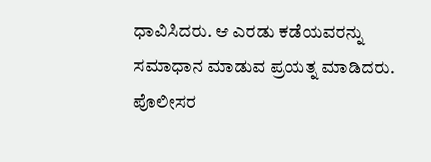ಧಾವಿಸಿದರು. ಆ ಎರಡು ಕಡೆಯವರನ್ನು ಸಮಾಧಾನ ಮಾಡುವ ಪ್ರಯತ್ನ ಮಾಡಿದರು. ಪೊಲೀಸರ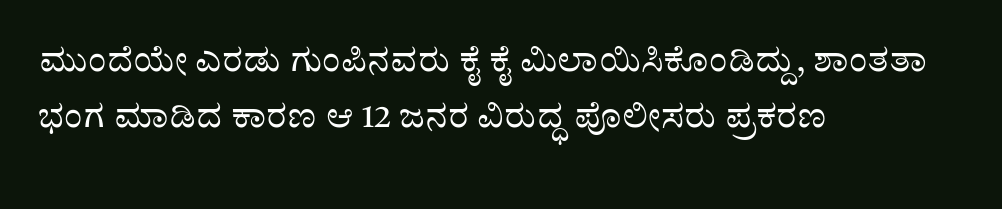ಮುಂದೆಯೇ ಎರಡು ಗುಂಪಿನವರು ಕೈ ಕೈ ಮಿಲಾಯಿಸಿಕೊಂಡಿದ್ದು, ಶಾಂತತಾ ಭಂಗ ಮಾಡಿದ ಕಾರಣ ಆ 12 ಜನರ ವಿರುದ್ಧ ಪೊಲೀಸರು ಪ್ರಕರಣ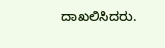ದಾಖಲಿಸಿದರು.